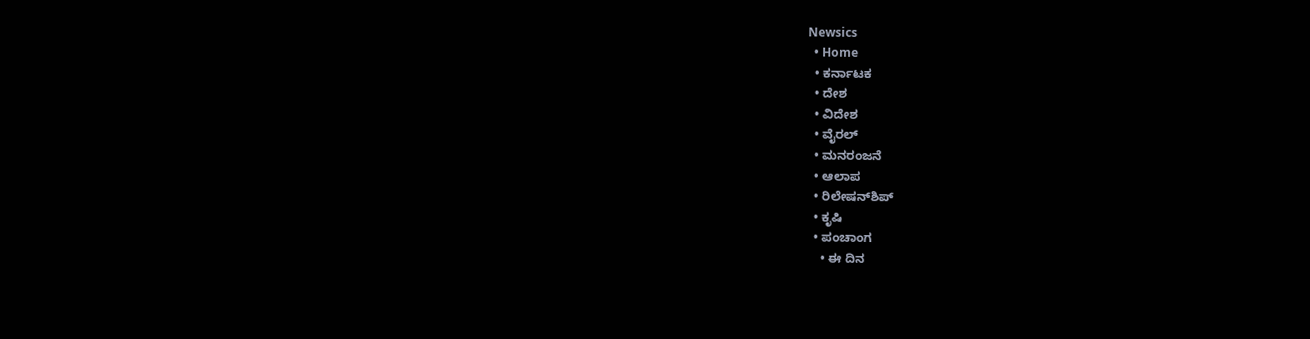Newsics
  • Home
  • ಕರ್ನಾಟಕ
  • ದೇಶ
  • ವಿದೇಶ
  • ವೈರಲ್
  • ಮನರಂಜನೆ
  • ಆಲಾಪ
  • ರಿಲೇಷನ್‌ಶಿಪ್
  • ಕೃಷಿ
  • ಪಂಚಾಂಗ
    • ಈ ದಿನ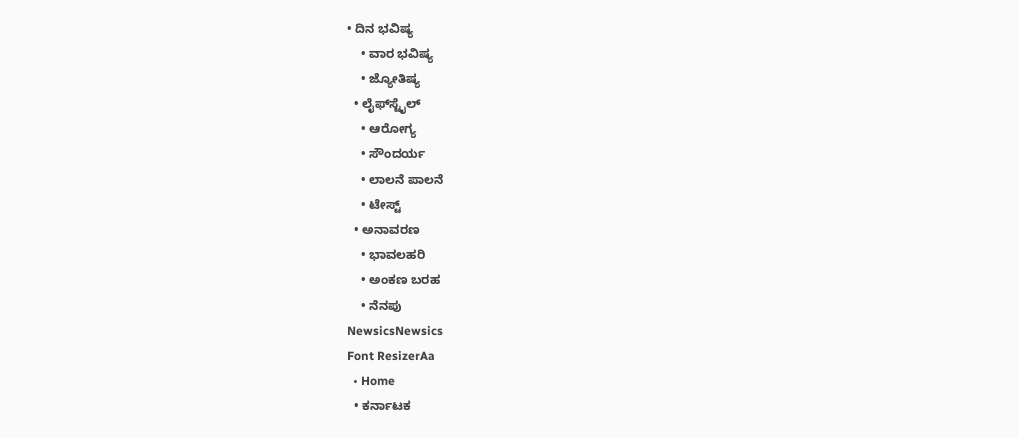• ದಿನ ಭವಿಷ್ಯ
    • ವಾರ ಭವಿಷ್ಯ
    • ಜ್ಯೋತಿಷ್ಯ
  • ಲೈಫ್‌ಸ್ಟೈಲ್
    • ಆರೋಗ್ಯ
    • ಸೌಂದರ್ಯ
    • ಲಾಲನೆ ಪಾಲನೆ
    • ಟೇಸ್ಟ್
  • ಅನಾವರಣ
    • ಭಾವಲಹರಿ
    • ಅಂಕಣ ಬರಹ
    • ನೆನಪು
NewsicsNewsics
Font ResizerAa
  • Home
  • ಕರ್ನಾಟಕ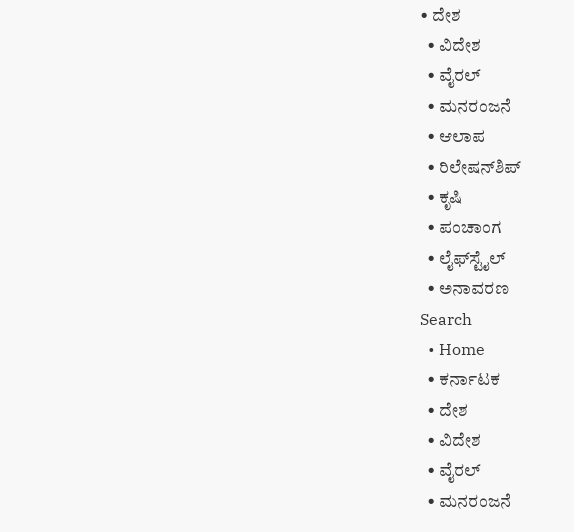• ದೇಶ
  • ವಿದೇಶ
  • ವೈರಲ್
  • ಮನರಂಜನೆ
  • ಆಲಾಪ
  • ರಿಲೇಷನ್‌ಶಿಪ್
  • ಕೃಷಿ
  • ಪಂಚಾಂಗ
  • ಲೈಫ್‌ಸ್ಟೈಲ್
  • ಅನಾವರಣ
Search
  • Home
  • ಕರ್ನಾಟಕ
  • ದೇಶ
  • ವಿದೇಶ
  • ವೈರಲ್
  • ಮನರಂಜನೆ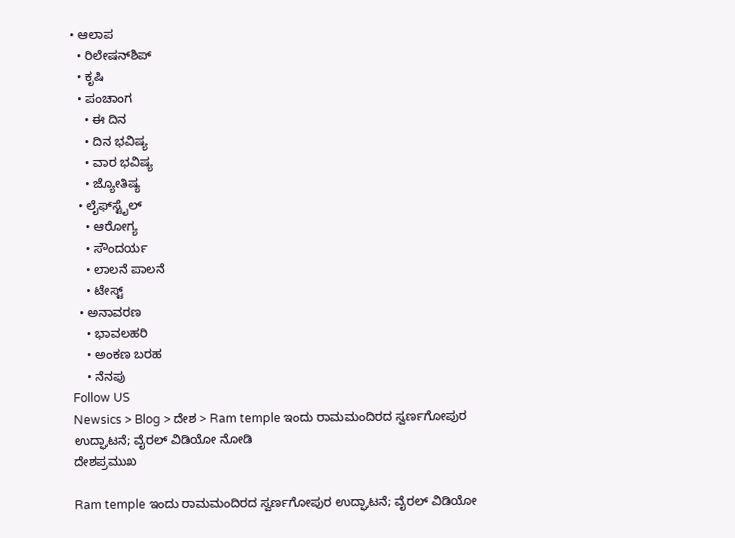• ಆಲಾಪ
  • ರಿಲೇಷನ್‌ಶಿಪ್
  • ಕೃಷಿ
  • ಪಂಚಾಂಗ
    • ಈ ದಿನ
    • ದಿನ ಭವಿಷ್ಯ
    • ವಾರ ಭವಿಷ್ಯ
    • ಜ್ಯೋತಿಷ್ಯ
  • ಲೈಫ್‌ಸ್ಟೈಲ್
    • ಆರೋಗ್ಯ
    • ಸೌಂದರ್ಯ
    • ಲಾಲನೆ ಪಾಲನೆ
    • ಟೇಸ್ಟ್
  • ಅನಾವರಣ
    • ಭಾವಲಹರಿ
    • ಅಂಕಣ ಬರಹ
    • ನೆನಪು
Follow US
Newsics > Blog > ದೇಶ > Ram temple ಇಂದು ರಾಮಮಂದಿರದ ಸ್ವರ್ಣಗೋಪುರ ಉದ್ಘಾಟನೆ; ವೈರಲ್ ವಿಡಿಯೋ ನೋಡಿ
ದೇಶಪ್ರಮುಖ

Ram temple ಇಂದು ರಾಮಮಂದಿರದ ಸ್ವರ್ಣಗೋಪುರ ಉದ್ಘಾಟನೆ; ವೈರಲ್ ವಿಡಿಯೋ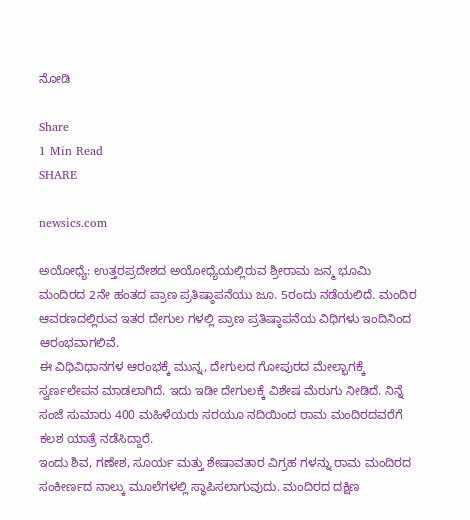ನೋಡಿ

Share
1 Min Read
SHARE

newsics.com

ಅಯೋಧ್ಯೆ: ಉತ್ತರಪ್ರದೇಶದ ಅಯೋಧ್ಯೆಯಲ್ಲಿರುವ ಶ್ರೀರಾಮ ಜನ್ಮ ಭೂಮಿ ಮಂದಿರದ 2ನೇ ಹಂತದ ಪ್ರಾಣ ಪ್ರತಿಷ್ಠಾಪನೆಯು ಜೂ. 5ರಂದು ನಡೆಯಲಿದೆ. ಮಂದಿರ ಆವರಣದಲ್ಲಿರುವ ಇತರ ದೇಗುಲ ಗಳಲ್ಲಿ ಪ್ರಾಣ ಪ್ರತಿಷ್ಠಾಪನೆಯ ವಿಧಿಗಳು ಇಂದಿನಿಂದ ಆರಂಭವಾಗಲಿವೆ.
ಈ ವಿಧಿವಿಧಾನಗಳ ಆರಂಭಕ್ಕೆ ಮುನ್ನ, ದೇಗುಲದ ಗೋಪುರದ ಮೇಲ್ಭಾಗಕ್ಕೆ ಸ್ವರ್ಣಲೇಪನ ಮಾಡಲಾಗಿದೆ. ಇದು ಇಡೀ ದೇಗುಲಕ್ಕೆ ವಿಶೇಷ ಮೆರುಗು ನೀಡಿದೆ. ನಿನ್ನೆ ಸಂಜೆ ಸುಮಾರು 400 ಮಹಿಳೆಯರು ಸರಯೂ ನದಿಯಿಂದ ರಾಮ ಮಂದಿರದವರೆಗೆ ಕಲಶ ಯಾತ್ರೆ ನಡೆಸಿದ್ದಾರೆ.
ಇಂದು ಶಿವ, ಗಣೇಶ, ಸೂರ್ಯ ಮತ್ತು ಶೇಷಾವತಾರ ವಿಗ್ರಹ ಗಳನ್ನು ರಾಮ ಮಂದಿರದ ಸಂಕೀರ್ಣದ ನಾಲ್ಕು ಮೂಲೆಗಳಲ್ಲಿ ಸ್ಥಾಪಿಸಲಾಗುವುದು. ಮಂದಿರದ ದಕ್ಷಿಣ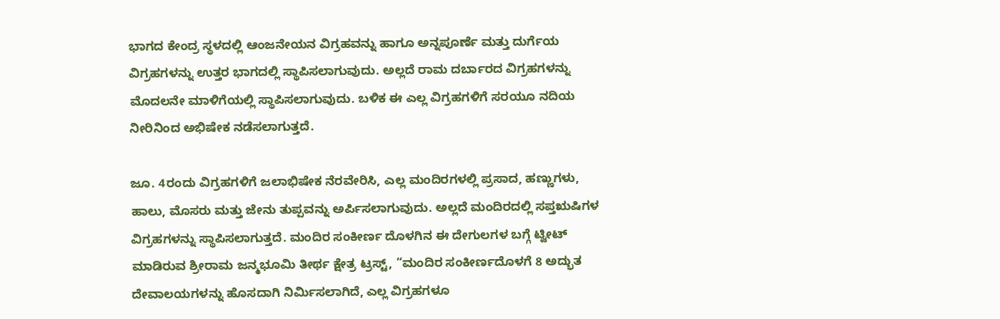ಭಾಗದ ಕೇಂದ್ರ ಸ್ಥಳದಲ್ಲಿ ಆಂಜನೇಯನ ವಿಗ್ರಹವನ್ನು ಹಾಗೂ ಅನ್ನಪೂರ್ಣೆ ಮತ್ತು ದುರ್ಗೆಯ ವಿಗ್ರಹಗಳನ್ನು ಉತ್ತರ ಭಾಗದಲ್ಲಿ ಸ್ಥಾಪಿಸಲಾಗುವುದು. ಅಲ್ಲದೆ ರಾಮ ದರ್ಬಾರದ ವಿಗ್ರಹಗಳನ್ನು ಮೊದಲನೇ ಮಾಳಿಗೆಯಲ್ಲಿ ಸ್ಥಾಪಿಸಲಾಗುವುದು. ಬಳಿಕ ಈ ಎಲ್ಲ ವಿಗ್ರಹಗಳಿಗೆ ಸರಯೂ ನದಿಯ ನೀರಿನಿಂದ ಅಭಿಷೇಕ ನಡೆಸಲಾಗುತ್ತದೆ.

ಜೂ. 4ರಂದು ವಿಗ್ರಹಗಳಿಗೆ ಜಲಾಭಿಷೇಕ ನೆರವೇರಿಸಿ, ಎಲ್ಲ ಮಂದಿರಗಳಲ್ಲಿ ಪ್ರಸಾದ, ಹಣ್ಣುಗಳು, ಹಾಲು, ಮೊಸರು ಮತ್ತು ಜೇನು ತುಪ್ಪವನ್ನು ಅರ್ಪಿಸಲಾಗುವುದು. ಅಲ್ಲದೆ ಮಂದಿರದಲ್ಲಿ ಸಪ್ತಋಷಿಗಳ ವಿಗ್ರಹಗಳನ್ನು ಸ್ಥಾಪಿಸಲಾಗುತ್ತದೆ. ಮಂದಿರ ಸಂಕೀರ್ಣ ದೊಳಗಿನ ಈ ದೇಗುಲಗಳ ಬಗ್ಗೆ ಟ್ವೀಟ್‌ ಮಾಡಿರುವ ಶ್ರೀರಾಮ ಜನ್ಮಭೂಮಿ ತೀರ್ಥ ಕ್ಷೇತ್ರ ಟ್ರಸ್ಟ್‌, “ಮಂದಿರ ಸಂಕೀರ್ಣದೊಳಗೆ 8 ಅದ್ಭುತ ದೇವಾಲಯಗಳನ್ನು ಹೊಸದಾಗಿ ನಿರ್ಮಿಸಲಾಗಿದೆ, ಎಲ್ಲ ವಿಗ್ರಹಗಳೂ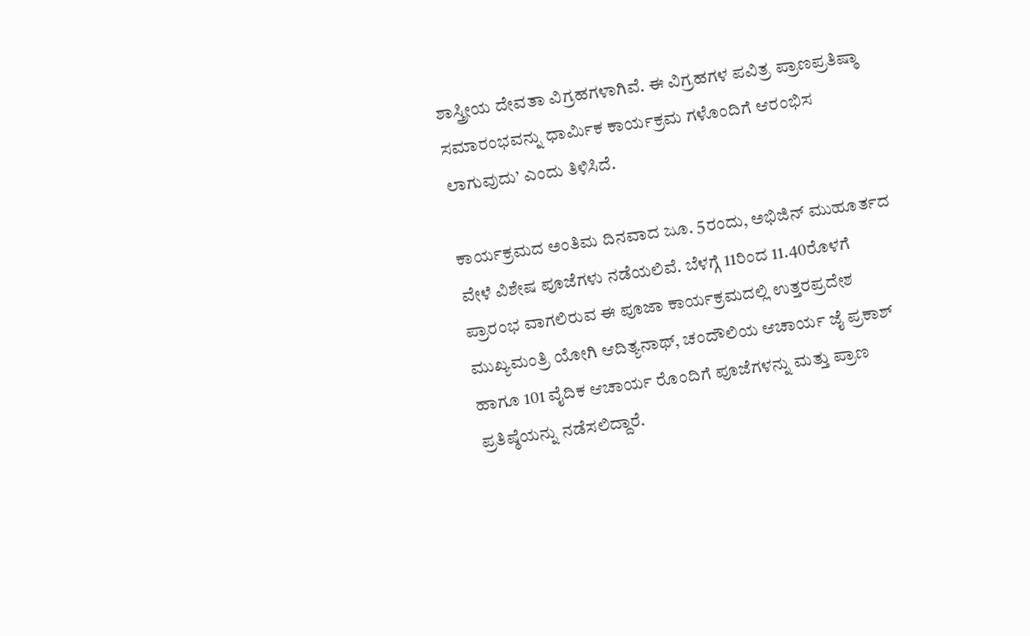ಶಾಸ್ತ್ರೀಯ ದೇವತಾ ವಿಗ್ರಹಗಳಾಗಿವೆ. ಈ ವಿಗ್ರಹಗಳ ಪವಿತ್ರ ಪ್ರಾಣಪ್ರತಿಷ್ಠಾ ಸಮಾರಂಭವನ್ನು ಧಾರ್ಮಿಕ ಕಾರ್ಯಕ್ರಮ ಗಳೊಂದಿಗೆ ಆರಂಭಿಸ ಲಾಗುವುದು’ ಎಂದು ತಿಳಿಸಿದೆ.

ಕಾರ್ಯಕ್ರಮದ ಅಂತಿಮ ದಿನವಾದ ಜೂ. 5ರಂದು, ಅಭಿಜಿನ್‌ ಮುಹೂರ್ತದ ವೇಳೆ ವಿಶೇಷ ಪೂಜೆಗಳು ನಡೆಯಲಿವೆ. ಬೆಳಗ್ಗೆ 11ರಿಂದ 11.40ರೊಳಗೆ ಪ್ರಾರಂಭ ವಾಗಲಿರುವ ಈ ಪೂಜಾ ಕಾರ್ಯಕ್ರಮದಲ್ಲಿ ಉತ್ತರಪ್ರದೇಶ ಮುಖ್ಯಮಂತ್ರಿ ಯೋಗಿ ಆದಿತ್ಯನಾಥ್‌, ಚಂದೌಲಿಯ ಆಚಾರ್ಯ ಜೈ ಪ್ರಕಾಶ್‌ ಹಾಗೂ 101 ವೈದಿಕ ಆಚಾರ್ಯ ರೊಂದಿಗೆ ಪೂಜೆಗಳನ್ನು ಮತ್ತು ಪ್ರಾಣ ಪ್ರತಿಷ್ಠೆಯನ್ನು ನಡೆಸಲಿದ್ದಾರೆ.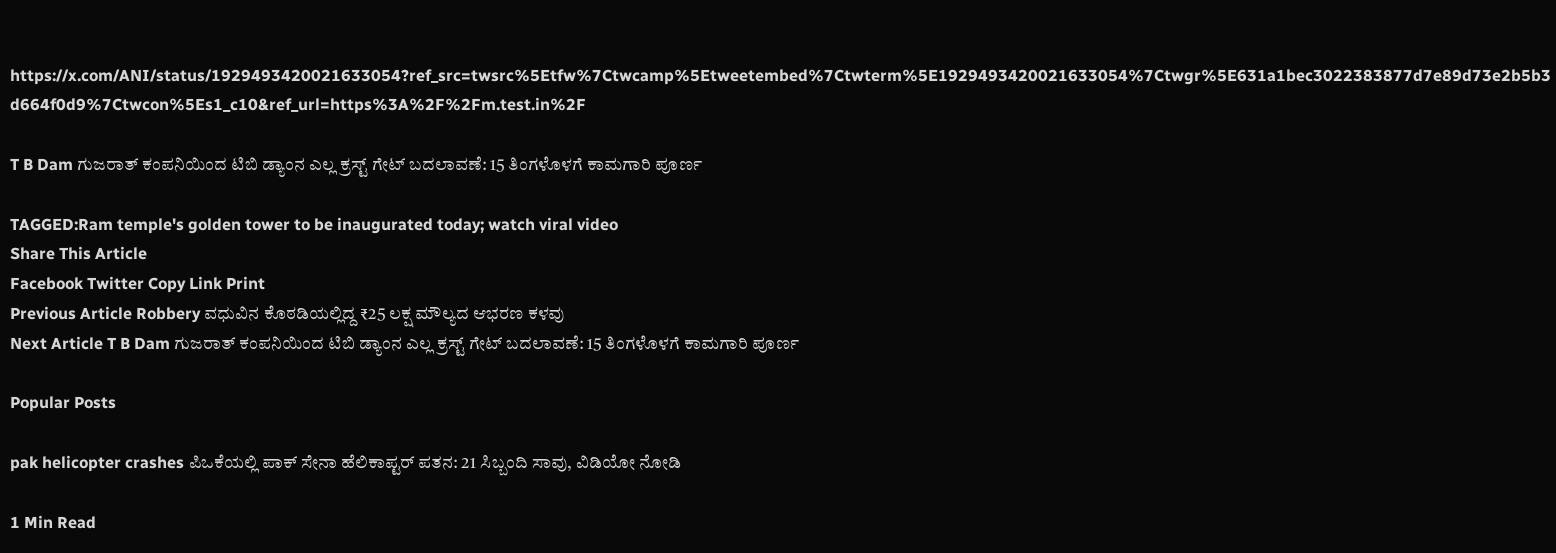https://x.com/ANI/status/1929493420021633054?ref_src=twsrc%5Etfw%7Ctwcamp%5Etweetembed%7Ctwterm%5E1929493420021633054%7Ctwgr%5E631a1bec3022383877d7e89d73e2b5b3d664f0d9%7Ctwcon%5Es1_c10&ref_url=https%3A%2F%2Fm.test.in%2F

T B Dam ಗುಜರಾತ್ ಕಂಪನಿಯಿಂದ ಟಿಬಿ ಡ್ಯಾಂನ ಎಲ್ಲ ಕ್ರಸ್ಟ್ ಗೇಟ್ ಬದಲಾವಣೆ: 15 ತಿಂಗಳೊಳಗೆ ಕಾಮಗಾರಿ ಪೂರ್ಣ

TAGGED:Ram temple's golden tower to be inaugurated today; watch viral video
Share This Article
Facebook Twitter Copy Link Print
Previous Article Robbery ವಧುವಿನ ಕೊಠಡಿಯಲ್ಲಿದ್ದ ₹25 ಲಕ್ಷ ಮೌಲ್ಯದ ಆಭರಣ ಕಳವು
Next Article T B Dam ಗುಜರಾತ್ ಕಂಪನಿಯಿಂದ ಟಿಬಿ ಡ್ಯಾಂನ ಎಲ್ಲ ಕ್ರಸ್ಟ್ ಗೇಟ್ ಬದಲಾವಣೆ: 15 ತಿಂಗಳೊಳಗೆ ಕಾಮಗಾರಿ ಪೂರ್ಣ

Popular Posts

pak helicopter crashes ಪಿಒಕೆಯಲ್ಲಿ ಪಾಕ್ ಸೇನಾ ಹೆಲಿಕಾಪ್ಟರ್ ಪತನ: 21 ಸಿಬ್ಬಂದಿ ಸಾವು, ವಿಡಿಯೋ ನೋಡಿ

1 Min Read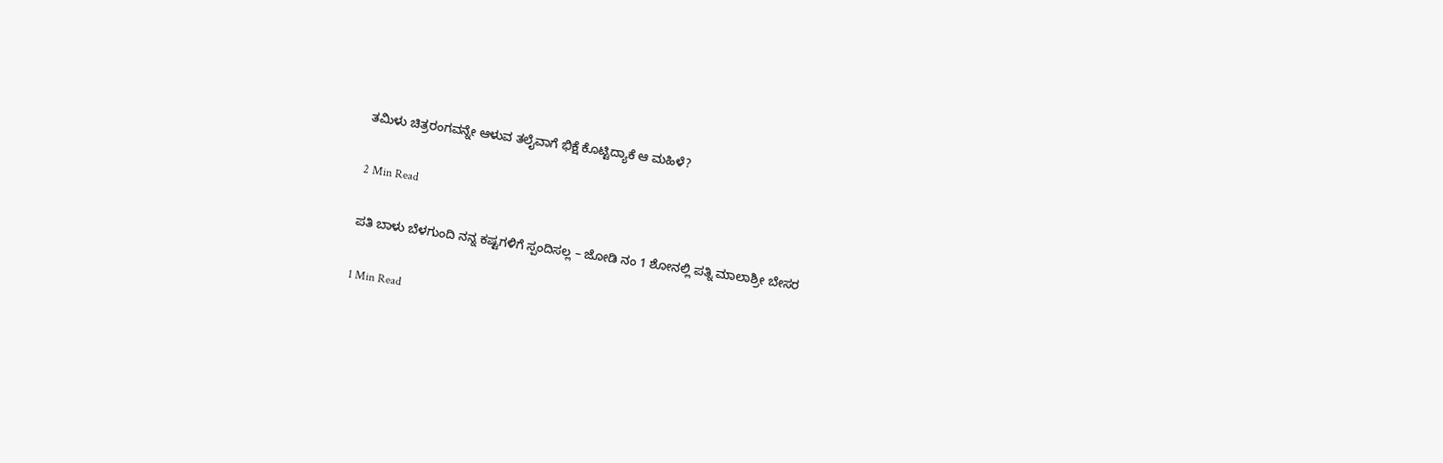ತಮಿಳು ಚಿತ್ರರಂಗವನ್ನೇ ಆಳುವ ತಲೈವಾಗೆ ಭಿಕ್ಷೆ ಕೊಟ್ಟಿದ್ಯಾಕೆ ಆ ಮಹಿಳೆ?

2 Min Read

ಪತಿ ಬಾಳು ಬೆಳಗುಂದಿ ನನ್ನ ಕಷ್ಟಗಳಿಗೆ ಸ್ಪಂದಿಸಲ್ಲ – ಜೋಡಿ ನಂ 1 ಶೋನಲ್ಲಿ ಪತ್ನಿ ಮಾಲಾಶ್ರೀ ಬೇಸರ

1 Min Read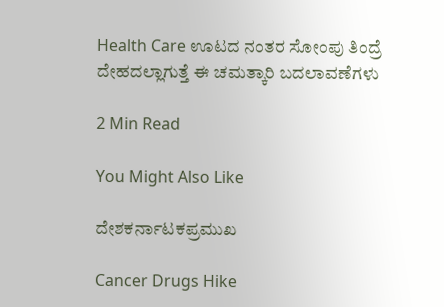Health Care ಊಟದ ನಂತರ ಸೋಂಪು ತಿಂದ್ರೆ ದೇಹದಲ್ಲಾಗುತ್ತೆ ಈ ಚಮತ್ಕಾರಿ ಬದಲಾವಣೆಗಳು

2 Min Read

You Might Also Like

ದೇಶಕರ್ನಾಟಕಪ್ರಮುಖ

Cancer Drugs Hike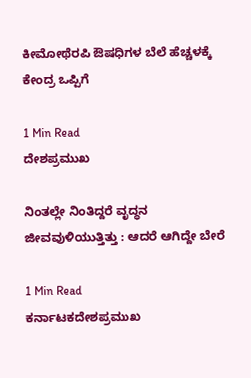ಕೀಮೋಥೆರಪಿ ಔಷಧಿಗಳ ಬೆಲೆ ಹೆಚ್ಚಳಕ್ಕೆ ಕೇಂದ್ರ ಒಪ್ಪಿಗೆ

1 Min Read
ದೇಶಪ್ರಮುಖ

ನಿಂತಲ್ಲೇ ನಿಂತಿದ್ದರೆ ವೃದ್ಧನ ಜೀವವುಳಿಯುತ್ತಿತ್ತು : ಆದರೆ ಆಗಿದ್ದೇ ಬೇರೆ

1 Min Read
ಕರ್ನಾಟಕದೇಶಪ್ರಮುಖ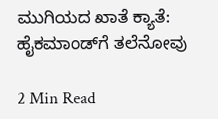ಮುಗಿಯದ ಖಾತೆ ಕ್ಯಾತೆ: ಹೈಕಮಾಂಡ್‌ಗೆ ತಲೆನೋವು

2 Min Read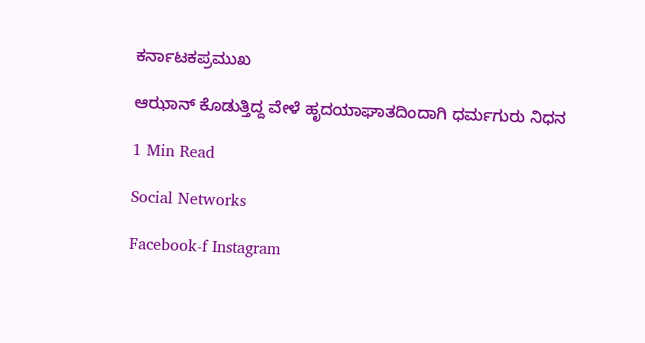ಕರ್ನಾಟಕಪ್ರಮುಖ

ಆಝಾನ್ ಕೊಡುತ್ತಿದ್ದ ವೇಳೆ ಹೃದಯಾಘಾತದಿಂದಾಗಿ ಧರ್ಮಗುರು ನಿಧನ

1 Min Read

Social Networks

Facebook-f Instagram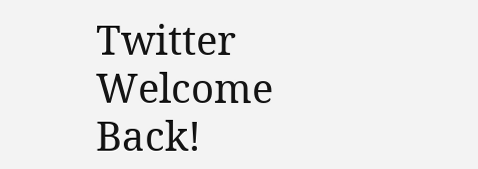Twitter
Welcome Back!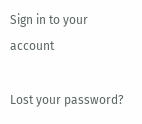Sign in to your account

Lost your password?